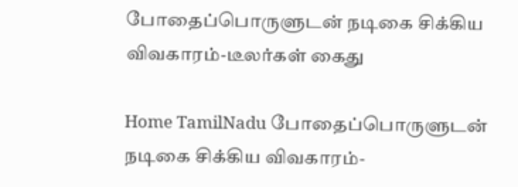போதைப்பொருளுடன் நடிகை சிக்கிய விவகாரம்-டீலர்கள் கைது

Home TamilNadu போதைப்பொருளுடன் நடிகை சிக்கிய விவகாரம்-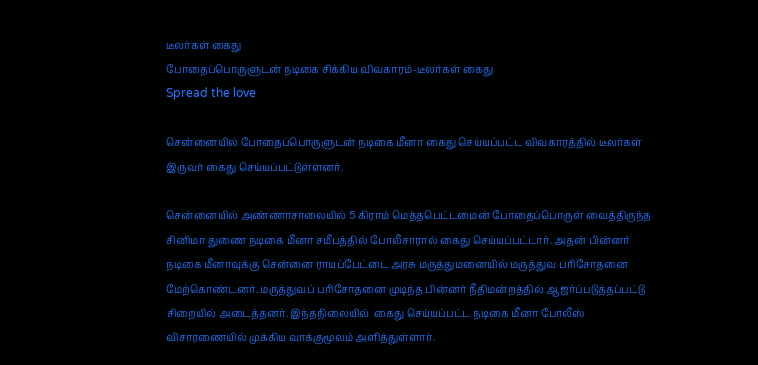டீலர்கள் கைது
போதைப்பொருளுடன் நடிகை சிக்கிய விவகாரம்-டீலர்கள் கைது
Spread the love

சென்னையில் போதைப்பொருளுடன் நடிகை மீனா கைது செய்யப்பட்ட விவகாரத்தில் டீலர்கள் இருவர் கைது செய்யப்பட்டுள்ளனர்.

சென்னையில் அண்ணாசாலையில் 5 கிராம் மெத்தபெட்டமைன் போதைப்பொருள் வைத்திருந்த சினிமா துணை நடிகை மீனா சமீபத்தில் போலீசாரால் கைது செய்யப்பட்டார். அதன் பின்னர் நடிகை மீனாவுக்கு சென்னை ராயப்பேட்டை அரசு மருத்துமனையில் மருத்துவ பரிசோதனை மேற்கொண்டனர். மருத்துவப் பரிசோதனை முடிந்த பின்னர் நீதிமன்றத்தில் ஆஜர்ப்படுத்தப்பட்டு சிறையில் அடைத்தனர். இந்தநிலையில்  கைது செய்யப்பட்ட நடிகை மீனா போலீஸ் விசாரணையில் முக்கிய வாக்குமூலம் அளித்துள்ளார்.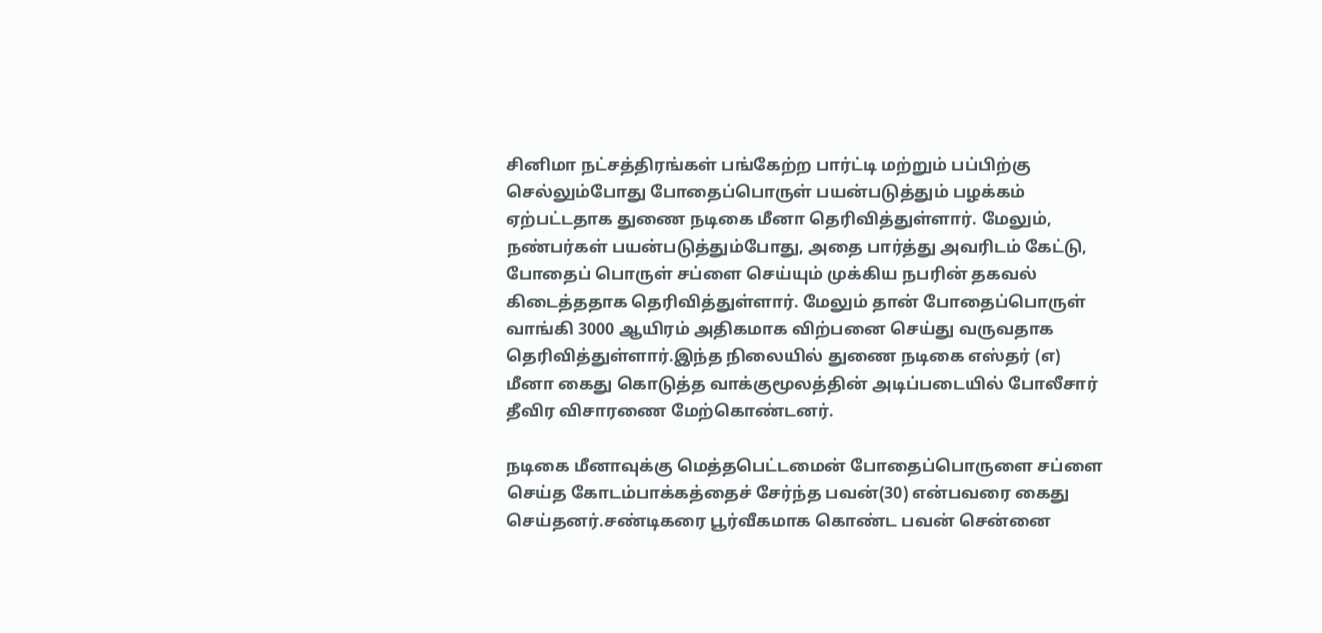சினிமா நட்சத்திரங்கள் பங்கேற்ற பார்ட்டி மற்றும் பப்பிற்கு செல்லும்போது போதைப்பொருள் பயன்படுத்தும் பழக்கம் ஏற்பட்டதாக துணை நடிகை மீனா தெரிவித்துள்ளார். மேலும், நண்பர்கள் பயன்படுத்தும்போது, அதை பார்த்து அவரிடம் கேட்டு, போதைப் பொருள் சப்ளை செய்யும் முக்கிய நபரின் தகவல் கிடைத்ததாக தெரிவித்துள்ளார். மேலும் தான் போதைப்பொருள் வாங்கி 3000 ஆயிரம் அதிகமாக விற்பனை செய்து வருவதாக தெரிவித்துள்ளார்.இந்த நிலையில் துணை நடிகை எஸ்தர் (எ) மீனா கைது கொடுத்த வாக்குமூலத்தின் அடிப்படையில் போலீசார் தீவிர விசாரணை மேற்கொண்டனர்.

நடிகை மீனாவுக்கு மெத்தபெட்டமைன் போதைப்பொருளை சப்ளை செய்த கோடம்பாக்கத்தைச் சேர்ந்த பவன்(30) என்பவரை கைது செய்தனர்.சண்டிகரை பூர்வீகமாக கொண்ட பவன் சென்னை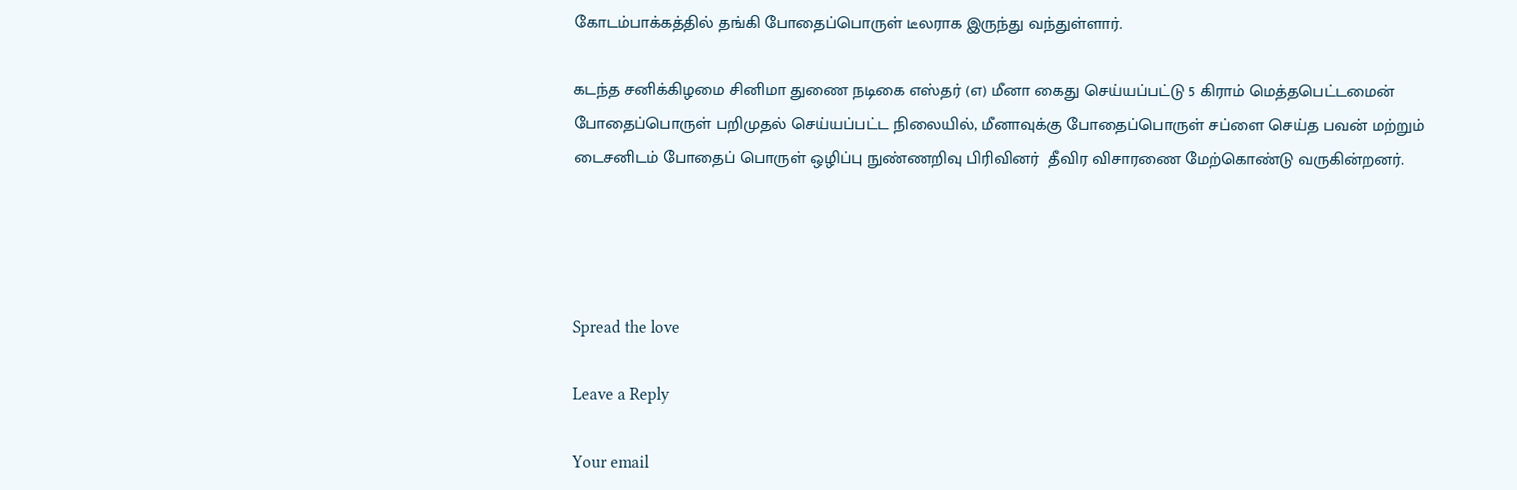கோடம்பாக்கத்தில் தங்கி போதைப்பொருள் டீலராக இருந்து வந்துள்ளார்.

கடந்த சனிக்கிழமை சினிமா துணை நடிகை எஸ்தர் (எ) மீனா கைது செய்யப்பட்டு 5 கிராம் மெத்தபெட்டமைன் போதைப்பொருள் பறிமுதல் செய்யப்பட்ட நிலையில், மீனாவுக்கு போதைப்பொருள் சப்ளை செய்த பவன் மற்றும் டைசனிடம் போதைப் பொருள் ஒழிப்பு நுண்ணறிவு பிரிவினர்  தீவிர விசாரணை மேற்கொண்டு வருகின்றனர்.




Spread the love

Leave a Reply

Your email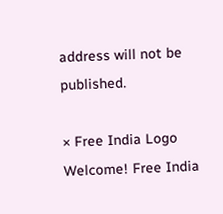address will not be published.

× Free India Logo
Welcome! Free India